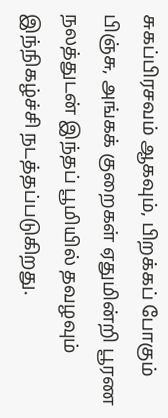சுகப்பிரசவம் ஆகவும், பிறக்கப் போகும் பிஞ்சு, அங்கக் குறைகள் ஏதுமின்றி பூரண நலத்துடன் இந்தப் பூமியில் தவழவும் இந்நிகழ்ச்சி நடத்தப்படுகிறது.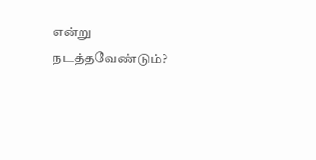என்று நடத்தவேண்டும்?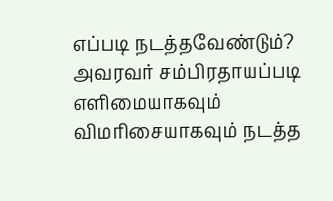எப்படி நடத்தவேண்டும்?
அவரவர் சம்பிரதாயப்படி எளிமையாகவும் விமரிசையாகவும் நடத்த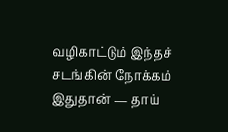வழிகாட்டும் இந்தச் சடங்கின் நோக்கம் இதுதான் — தாய்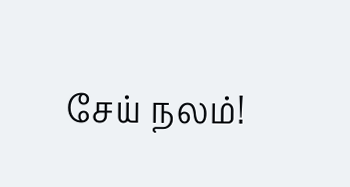சேய் நலம்!